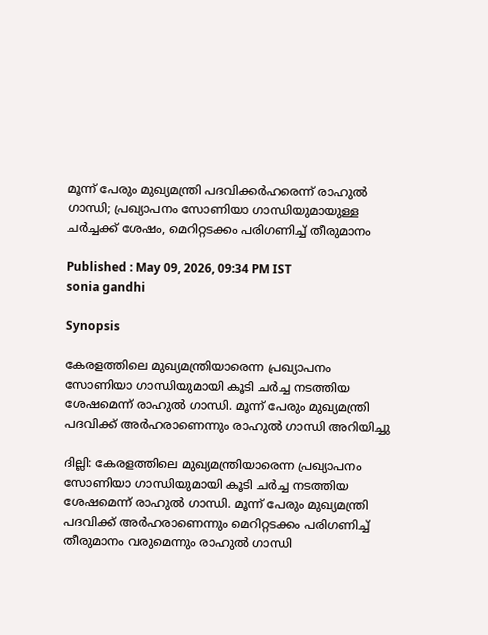മൂന്ന് പേരും മുഖ്യമന്ത്രി പദവിക്കർഹരെന്ന് രാഹുൽ ഗാന്ധി; പ്രഖ്യാപനം സോണിയാ ഗാന്ധിയുമായുള്ള ചർച്ചക്ക് ശേഷം, മെറിറ്റടക്കം പരിഗണിച്ച് തീരുമാനം

Published : May 09, 2026, 09:34 PM IST
sonia gandhi

Synopsis

കേരളത്തിലെ മുഖ്യമന്ത്രിയാരെന്ന പ്രഖ്യാപനം സോണിയാ ഗാന്ധിയുമായി കൂടി ചർച്ച നടത്തിയ ശേഷമെന്ന് രാഹുൽ ഗാന്ധി. മൂന്ന് പേരും മുഖ്യമന്ത്രി പദവിക്ക് അർഹരാണെന്നും രാഹുൽ ഗാന്ധി അറിയിച്ചു

ദില്ലി: കേരളത്തിലെ മുഖ്യമന്ത്രിയാരെന്ന പ്രഖ്യാപനം സോണിയാ ഗാന്ധിയുമായി കൂടി ചർച്ച നടത്തിയ ശേഷമെന്ന് രാഹുൽ ഗാന്ധി. മൂന്ന് പേരും മുഖ്യമന്ത്രി പദവിക്ക് അർഹരാണെന്നും മെറിറ്റടക്കം പരിഗണിച്ച് തീരുമാനം വരുമെന്നും രാഹുൽ ഗാന്ധി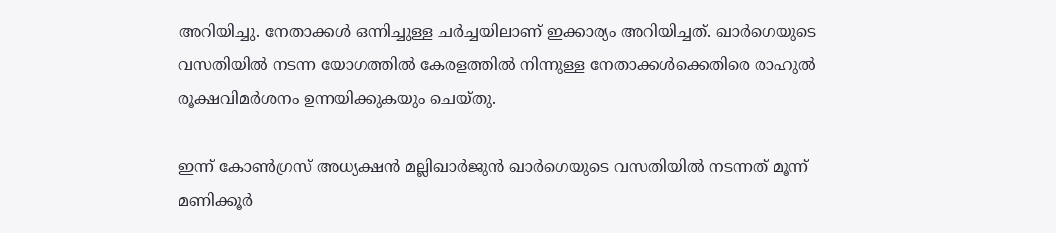അറിയിച്ചു. നേതാക്കൾ ഒന്നിച്ചുള്ള ചർച്ചയിലാണ് ഇക്കാര്യം അറിയിച്ചത്. ഖാർഗെയുടെ വസതിയിൽ നടന്ന യോഗത്തിൽ കേരളത്തിൽ നിന്നുള്ള നേതാക്കൾക്കെതിരെ രാഹുൽ രൂക്ഷവിമർശനം ഉന്നയിക്കുകയും ചെയ്തു.

ഇന്ന് കോൺഗ്രസ് അധ്യക്ഷൻ മല്ലിഖാർജുൻ ഖാർഗെയുടെ വസതിയിൽ നടന്നത് മൂന്ന് മണിക്കൂർ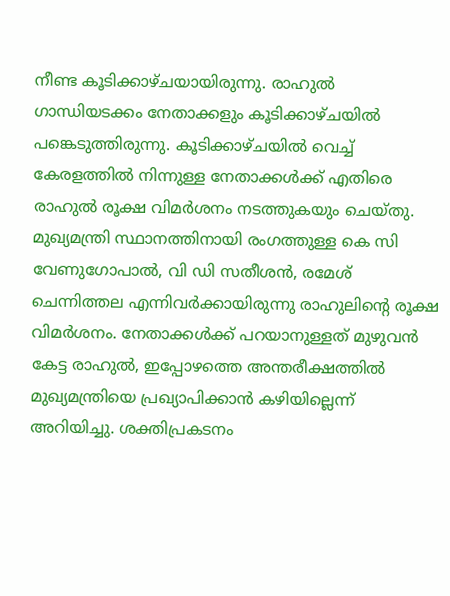നീണ്ട കൂടിക്കാഴ്ചയായിരുന്നു. രാഹുൽ ഗാന്ധിയടക്കം നേതാക്കളും കൂടിക്കാഴ്ചയിൽ പങ്കെടുത്തിരുന്നു. കൂടിക്കാഴ്ചയിൽ വെച്ച് കേരളത്തിൽ നിന്നുള്ള നേതാക്കൾക്ക് എതിരെ രാഹുൽ രൂക്ഷ വിമർശനം നട‌ത്തുകയും ചെയ്തു. മുഖ്യമന്ത്രി സ്ഥാനത്തിനായി രംഗത്തുള്ള കെ സി വേണുഗോപാൽ, വി ഡി സതീശൻ, രമേശ് ചെന്നിത്തല എന്നിവർക്കായിരുന്നു രാഹുലിന്‍റെ രൂക്ഷ വിമർശനം. നേതാക്കൾക്ക് പറയാനുള്ളത് മുഴുവൻ കേട്ട രാഹുൽ, ഇപ്പോഴത്തെ അന്തരീക്ഷത്തിൽ മുഖ്യമന്ത്രിയെ പ്രഖ്യാപിക്കാൻ കഴിയില്ലെന്ന് അറിയിച്ചു. ശക്തിപ്രകടനം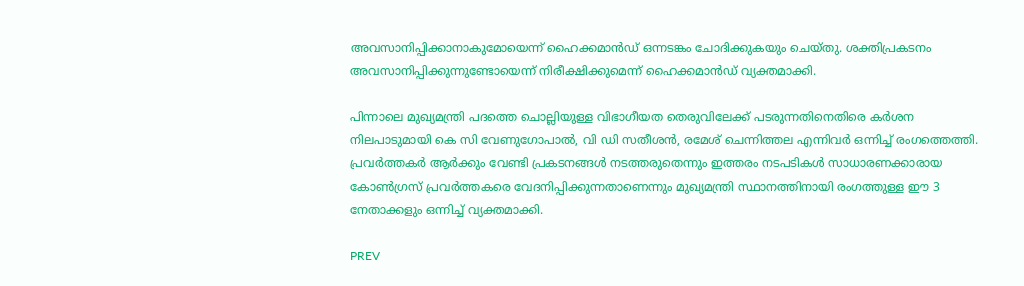അവസാനിപ്പിക്കാനാകുമോയെന്ന് ഹൈക്കമാൻഡ് ഒന്നടങ്കം ചോദിക്കുകയും ചെയ്തു. ശക്തിപ്രകടനം അവസാനിപ്പിക്കുന്നുണ്ടോയെന്ന് നിരീക്ഷിക്കുമെന്ന് ഹൈക്കമാൻഡ് വ്യക്തമാക്കി.

പിന്നാലെ മുഖ്യമന്ത്രി പദത്തെ ചൊല്ലിയുള്ള വിഭാഗീയത തെരുവിലേക്ക് പടരുന്നതിനെതിരെ കർശന നിലപാടുമായി കെ സി വേണുഗോപാൽ, വി ഡി സതീശൻ, രമേശ് ചെന്നിത്തല എന്നിവർ ഒന്നിച്ച് രംഗത്തെത്തി. പ്രവർത്തകർ ആർക്കും വേണ്ടി പ്രകടനങ്ങൾ നടത്തരുതെന്നും ഇത്തരം നടപടികൾ സാധാരണക്കാരായ കോൺഗ്രസ് പ്രവർത്തകരെ വേദനിപ്പിക്കുന്നതാണെന്നും മുഖ്യമന്ത്രി സ്ഥാനത്തിനായി രംഗത്തുള്ള ഈ 3 നേതാക്കളും ഒന്നിച്ച് വ്യക്തമാക്കി.

PREV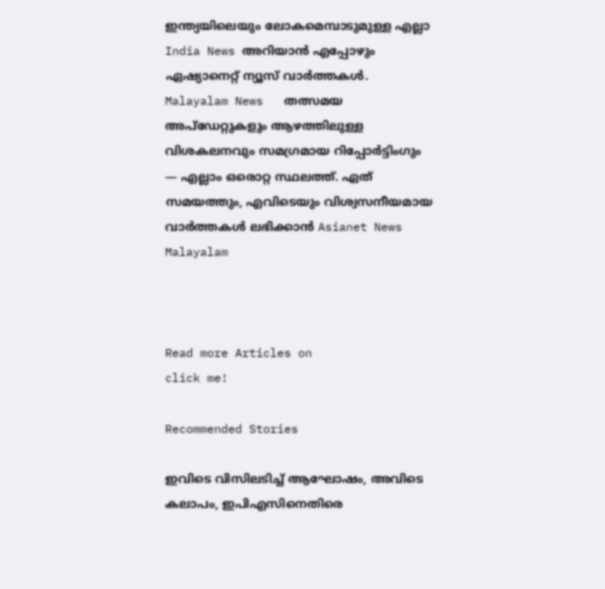ഇന്ത്യയിലെയും ലോകമെമ്പാടുമുള്ള എല്ലാ India News അറിയാൻ എപ്പോഴും ഏഷ്യാനെറ്റ് ന്യൂസ് വാർത്തകൾ. Malayalam News   തത്സമയ അപ്‌ഡേറ്റുകളും ആഴത്തിലുള്ള വിശകലനവും സമഗ്രമായ റിപ്പോർട്ടിംഗും — എല്ലാം ഒരൊറ്റ സ്ഥലത്ത്. ഏത് സമയത്തും, എവിടെയും വിശ്വസനീയമായ വാർത്തകൾ ലഭിക്കാൻ Asianet News Malayalam



Read more Articles on
click me!

Recommended Stories

ഇവിടെ വിസിലടിച്ച് ആഘോഷം, അവിടെ കലാപം, ഇപിഎസിനെതിരെ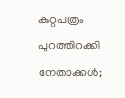കുറ്റപത്രം പുറത്തിറക്കി നേതാക്കൾ;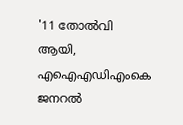'11 തോൽവി ആയി, എഐഎഡിഎംകെ ജനറൽ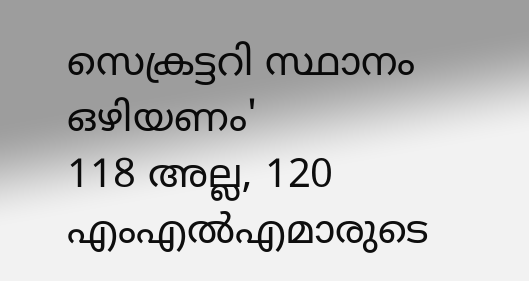സെക്രട്ടറി സ്ഥാനം ഒഴിയണം'
118 അല്ല, 120 എംഎൽഎമാരുടെ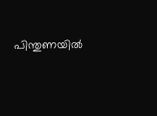പിന്തുണയിൽ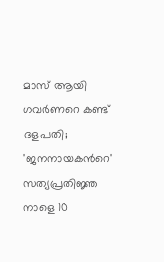മാസ് ആയി ഗവർണറെ കണ്ട് ദളപതി; 'ജനനായകന്‍റെ' സത്യപ്രതിജ്ഞ നാളെ 10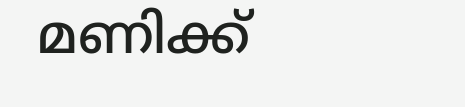മണിക്ക്